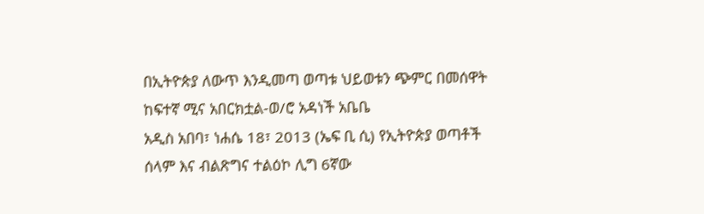በኢትዮጵያ ለውጥ እንዲመጣ ወጣቱ ህይወቱን ጭምር በመሰዋት ከፍተኛ ሚና አበርክቷል-ወ/ሮ አዳነች አቤቤ
አዲስ አበባ፣ ነሐሴ 18፣ 2013 (ኤፍ ቢ ሲ) የኢትዮጵያ ወጣቶች ሰላም እና ብልጽግና ተልዕኮ ሊግ 6ኛው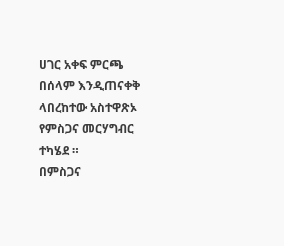ሀገር አቀፍ ምርጫ በሰላም እንዲጠናቀቅ ላበረከተው አስተዋጽኦ የምስጋና መርሃግብር ተካሄደ ።
በምስጋና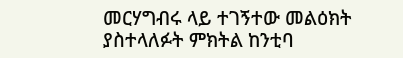መርሃግብሩ ላይ ተገኝተው መልዕክት ያስተላለፉት ምክትል ከንቲባ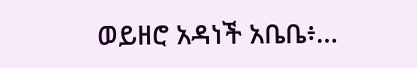ወይዘሮ አዳነች አቤቤ፥…